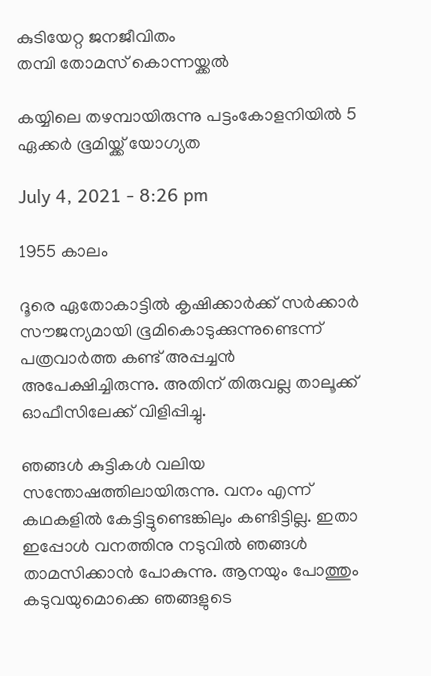കുടിയേറ്റ ജനജീവിതം
തമ്പി തോമസ് കൊന്നയ്ക്കൽ

കയ്യിലെ തഴമ്പായിരുന്നു പട്ടംകോളനിയിൽ 5 ഏക്കർ ഭൂമിയ്ക്ക് യോഗ്യത

July 4, 2021 - 8:26 pm

1955 കാലം

ദൂരെ ഏതോകാട്ടില്‍ കൃഷിക്കാര്‍ക്ക് സര്‍ക്കാര്‍ സൗജന്യമായി ഭൂമികൊടുക്കുന്നുണ്ടെന്ന് പത്രവാര്‍ത്ത കണ്ട് അപ്പച്ചൻ അപേക്ഷിച്ചിരുന്നു. അതിന് തിരുവല്ല താലൂക്ക് ഓഫീസിലേക്ക് വിളിപ്പിച്ചു.

ഞങ്ങള്‍ കുട്ടികള്‍ വലിയ സന്തോഷത്തിലായിരുന്നു. വനം എന്ന് കഥകളില്‍ കേട്ടിട്ടുണ്ടെങ്കിലും കണ്ടിട്ടില്ല. ഇതാ ഇപ്പോള്‍ വനത്തിനു നടുവില്‍ ഞങ്ങള്‍ താമസിക്കാന്‍ പോകുന്നു. ആനയും പോത്തും കടുവയുമൊക്കെ ഞങ്ങളുടെ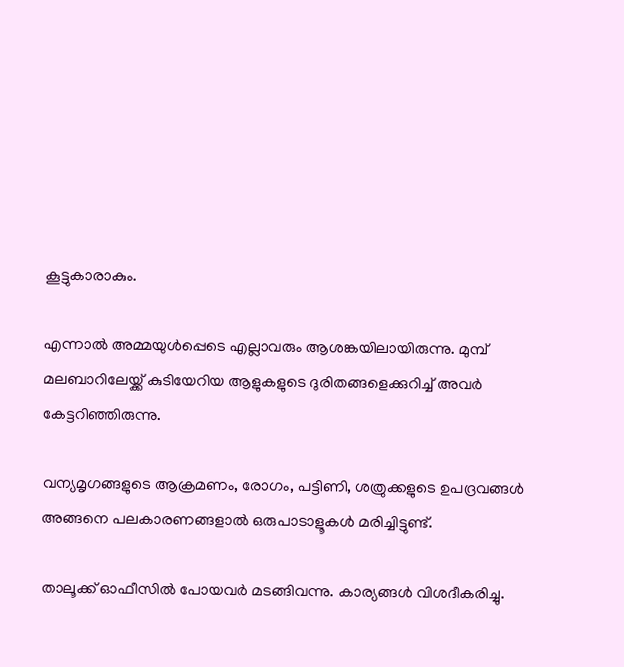കൂട്ടുകാരാകും.

എന്നാല്‍ അമ്മയുള്‍പ്പെടെ എല്ലാവരും ആശങ്കയിലായിരുന്നു. മുമ്പ് മലബാറിലേയ്ക്ക് കുടിയേറിയ ആളുകളുടെ ദുരിതങ്ങളെക്കുറിച്ച് അവര്‍ കേട്ടറിഞ്ഞിരുന്നു.

വന്യമൃഗങ്ങളുടെ ആക്രമണം, രോഗം, പട്ടിണി, ശത്രുക്കളുടെ ഉപദ്രവങ്ങള്‍ അങ്ങനെ പലകാരണങ്ങളാല്‍ ഒരുപാടാളൂകള്‍ മരിച്ചിട്ടുണ്ട്.

താലൂക്ക് ഓഫീസില്‍ പോയവർ മടങ്ങിവന്നു. കാര്യങ്ങള്‍ വിശദീകരിച്ചു.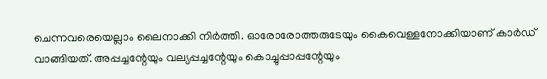ചെന്നവരെയെല്ലാം ലൈനാക്കി നിര്‍ത്തി. ഓരോരോത്തരുടേയും കൈവെള്ളനോക്കിയാണ് കാര്‍ഡ് വാങ്ങിയത്. അപ്പച്ചന്റേയും വല്യപ്പച്ചന്റേയും കൊച്ചുപ്പാപ്പന്റേയും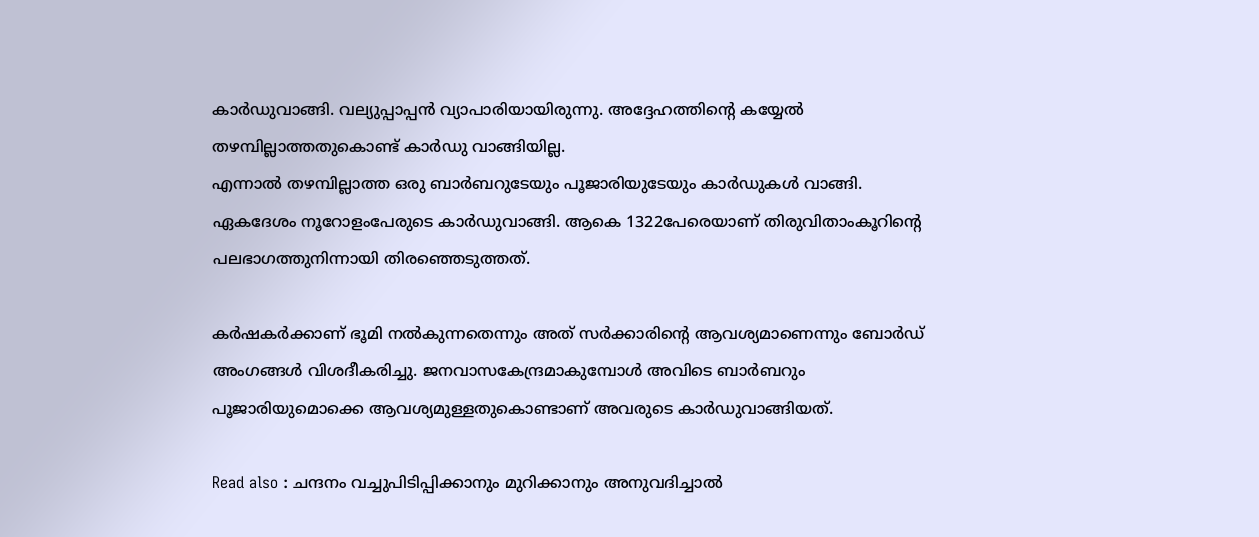കാര്‍ഡുവാങ്ങി. വല്യുപ്പാപ്പന്‍ വ്യാപാരിയായിരുന്നു. അദ്ദേഹത്തിന്റെ കയ്യേല്‍ തഴമ്പില്ലാത്തതുകൊണ്ട് കാര്‍ഡു വാങ്ങിയില്ല.
എന്നാല്‍ തഴമ്പില്ലാത്ത ഒരു ബാര്‍ബറുടേയും പൂജാരിയുടേയും കാര്‍ഡുകള്‍ വാങ്ങി. ഏകദേശം നൂറോളംപേരുടെ കാര്‍ഡുവാങ്ങി. ആകെ 1322പേരെയാണ് തിരുവിതാംകൂറിന്റെ പലഭാഗത്തുനിന്നായി തിരഞ്ഞെടുത്തത്.

കര്‍ഷകര്‍ക്കാണ് ഭൂമി നല്‍കുന്നതെന്നും അത് സര്‍ക്കാരിന്റെ ആവശ്യമാണെന്നും ബോര്‍ഡ് അംഗങ്ങള്‍ വിശദീകരിച്ചു. ജനവാസകേന്ദ്രമാകുമ്പോള്‍ അവിടെ ബാര്‍ബറും പൂജാരിയുമൊക്കെ ആവശ്യമുള്ളതുകൊണ്ടാണ് അവരുടെ കാര്‍ഡുവാങ്ങിയത്.

Read also : ചന്ദനം വച്ചുപിടിപ്പിക്കാനും മുറിക്കാനും അനുവദിച്ചാൽ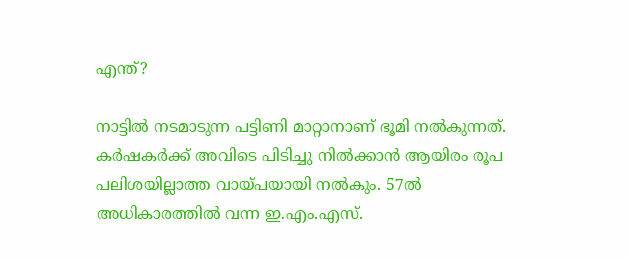എന്ത്?

നാട്ടില്‍ നടമാടുന്ന പട്ടിണി മാറ്റാനാണ് ഭൂമി നല്‍കുന്നത്. കര്‍ഷകര്‍ക്ക് അവിടെ പിടിച്ചു നില്‍ക്കാന്‍ ആയിരം രൂപ പലിശയില്ലാത്ത വായ്പയായി നല്‍കും. 57ല്‍ അധികാരത്തില്‍ വന്ന ഇ.എം.എസ്.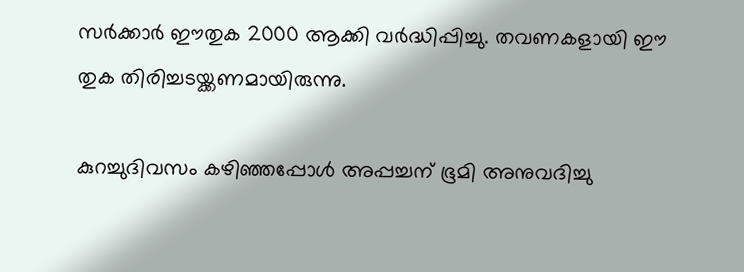സര്‍ക്കാര്‍ ഈതുക 2000 ആക്കി വര്‍ദ്ധിപ്പിച്ചു. തവണകളായി ഈ തുക തിരിച്ചടയ്ക്കണമായിരുന്നു.

കുറച്ചുദിവസം കഴിഞ്ഞപ്പോള്‍ അപ്പച്ചന് ഭൂമി അനുവദിച്ചു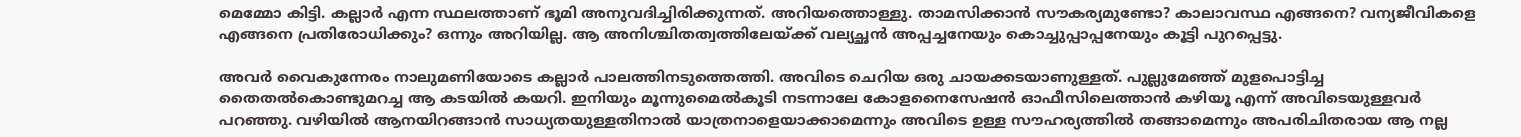മെമ്മോ കിട്ടി. കല്ലാര്‍ എന്ന സ്ഥലത്താണ് ഭൂമി അനുവദിച്ചിരിക്കുന്നത്. അറിയത്തൊള്ളു. താമസിക്കാന്‍ സൗകര്യമുണ്ടോ? കാലാവസ്ഥ എങ്ങനെ? വന്യജീവികളെ എങ്ങനെ പ്രതിരോധിക്കും? ഒന്നും അറിയില്ല. ആ അനിശ്ചിതത്വത്തിലേയ്ക്ക് വല്യച്ഛന്‍ അപ്പച്ചനേയും കൊച്ചുപ്പാപ്പനേയും കൂട്ടി പുറപ്പെട്ടു.

അവര്‍ വൈകുന്നേരം നാലുമണിയോടെ കല്ലാര്‍ പാലത്തിനടുത്തെത്തി. അവിടെ ചെറിയ ഒരു ചായക്കടയാണുള്ളത്. പുല്ലുമേഞ്ഞ് മുളപൊട്ടിച്ച തൈതല്‍കൊണ്ടുമറച്ച ആ കടയില്‍ കയറി. ഇനിയും മൂന്നുമൈല്‍കൂടി നടന്നാലേ കോളനൈസേഷന്‍ ഓഫീസിലെത്താന്‍ കഴിയൂ എന്ന് അവിടെയുള്ളവര്‍ പറഞ്ഞു. വഴിയില്‍ ആനയിറങ്ങാന്‍ സാധ്യതയുള്ളതിനാല്‍ യാത്രനാളെയാക്കാമെന്നും അവിടെ ഉള്ള സൗഹര്യത്തില്‍ തങ്ങാമെന്നും അപരിചിതരായ ആ നല്ല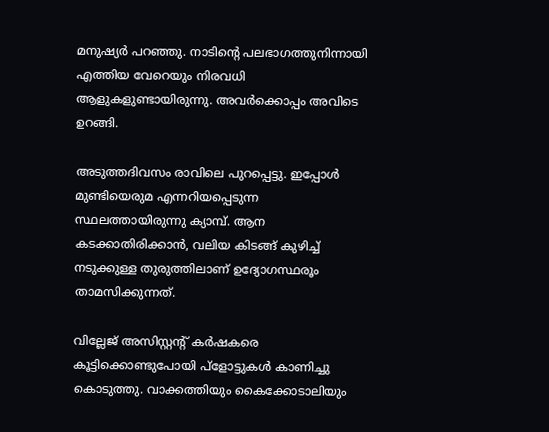മനുഷ്യര്‍ പറഞ്ഞു. നാടിന്റെ പലഭാഗത്തുനിന്നായി എത്തിയ വേറെയും നിരവധി ആളുകളുണ്ടായിരുന്നു. അവര്‍ക്കൊപ്പം അവിടെ ഉറങ്ങി.

അടുത്തദിവസം രാവിലെ പുറപ്പെട്ടു. ഇപ്പോള്‍ മുണ്ടിയെരുമ എന്നറിയപ്പെടുന്ന സ്ഥലത്തായിരുന്നു ക്യാമ്പ്. ആന കടക്കാതിരിക്കാന്‍, വലിയ കിടങ്ങ് കുഴിച്ച് നടുക്കുള്ള തുരുത്തിലാണ് ഉദ്യോഗസ്ഥരൂം താമസിക്കുന്നത്.

വില്ലേജ് അസിസ്റ്റന്റ് കര്‍ഷകരെ കൂട്ടിക്കൊണ്ടുപോയി പ്‌ളോട്ടുകള്‍ കാണിച്ചു കൊടുത്തു. വാക്കത്തിയും കൈക്കോടാലിയും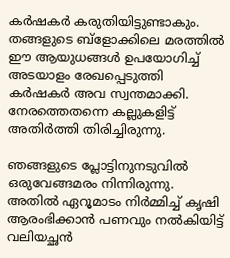കര്‍ഷകര്‍ കരുതിയിട്ടുണ്ടാകും. തങ്ങളുടെ ബ്‌ളോക്കിലെ മരത്തില്‍ ഈ ആയുധങ്ങള്‍ ഉപയോഗിച്ച് അടയാളം രേഖപ്പെടുത്തി കര്‍ഷകര്‍ അവ സ്വന്തമാക്കി. നേരത്തെതന്നെ കല്ലുകളിട്ട് അതിര്‍ത്തി തിരിച്ചിരുന്നു.

ഞങ്ങളുടെ പ്ലോട്ടിനുനടുവില്‍ ഒരുവേങ്ങമരം നിന്നിരുന്നു. അതില്‍ ഏറൂമാടം നിര്‍മ്മിച്ച് കൃഷി ആരംഭിക്കാന്‍ പണവും നല്‍കിയിട്ട് വലിയച്ഛന്‍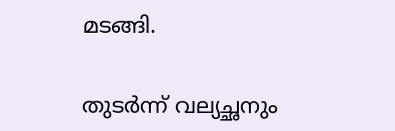മടങ്ങി.

തുടര്‍ന്ന് വല്യച്ഛനും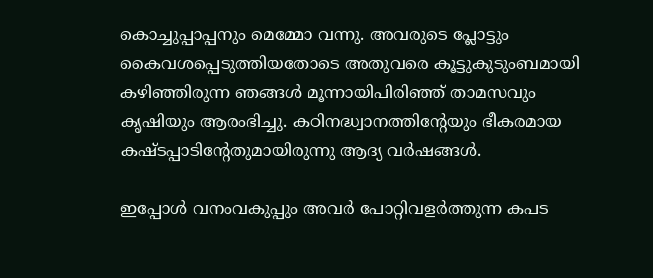കൊച്ചുപ്പാപ്പനും മെമ്മോ വന്നു. അവരുടെ പ്ലോട്ടും കൈവശപ്പെടുത്തിയതോടെ അതുവരെ കൂട്ടുകുടുംബമായി കഴിഞ്ഞിരുന്ന ഞങ്ങള്‍ മൂന്നായിപിരിഞ്ഞ് താമസവും കൃഷിയും ആരംഭിച്ചു. കഠിനദ്ധ്വാനത്തിന്റേയും ഭീകരമായ കഷ്ടപ്പാടിന്റേതുമായിരുന്നു ആദ്യ വര്‍ഷങ്ങള്‍.

ഇപ്പോള്‍ വനംവകുപ്പും അവര്‍ പോറ്റിവളര്‍ത്തുന്ന കപട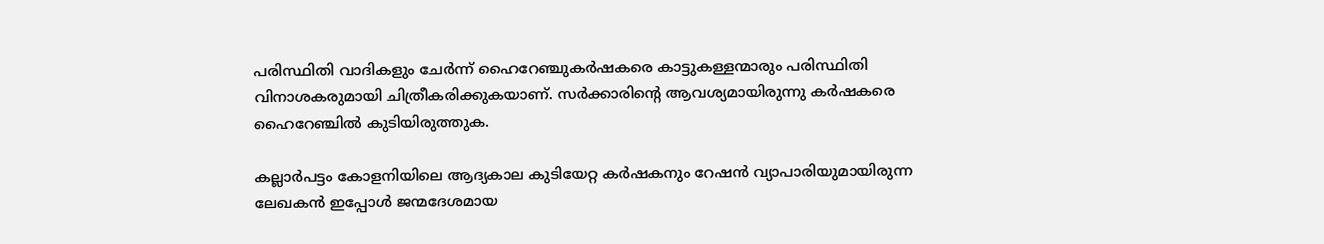പരിസ്ഥിതി വാദികളും ചേര്‍ന്ന് ഹൈറേഞ്ചുകര്‍ഷകരെ കാട്ടുകള്ളന്മാരും പരിസ്ഥിതി വിനാശകരുമായി ചിത്രീകരിക്കുകയാണ്. സര്‍ക്കാരിന്റെ ആവശ്യമായിരുന്നു കര്‍ഷകരെ ഹൈറേഞ്ചില്‍ കുടിയിരുത്തുക.

കല്ലാർപട്ടം കോളനിയിലെ ആദ്യകാല കുടിയേറ്റ കർഷകനും റേഷൻ വ്യാപാരിയുമായിരുന്ന ലേഖകൻ ഇപ്പോൾ ജന്മദേശമായ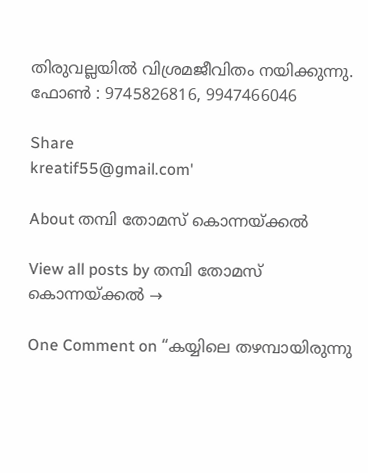തിരുവല്ലയിൽ വിശ്രമജീവിതം നയിക്കുന്നു.
ഫോൺ : 9745826816, 9947466046

Share
kreatif55@gmail.com'

About തമ്പി തോമസ് കൊന്നയ്ക്കൽ

View all posts by തമ്പി തോമസ് കൊന്നയ്ക്കൽ →

One Comment on “കയ്യിലെ തഴമ്പായിരുന്നു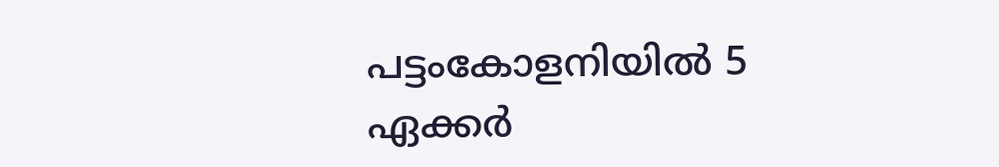പട്ടംകോളനിയിൽ 5 ഏക്കർ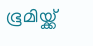ഭൂമിയ്ക്ക്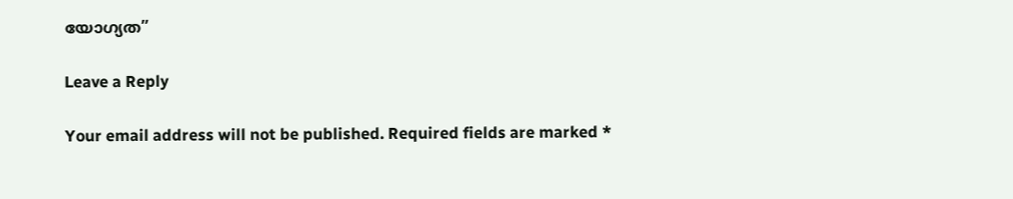യോഗ്യത”

Leave a Reply

Your email address will not be published. Required fields are marked *